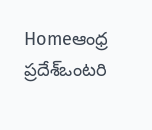Homeఆంధ్ర ప్రదేశ్ఒంటరి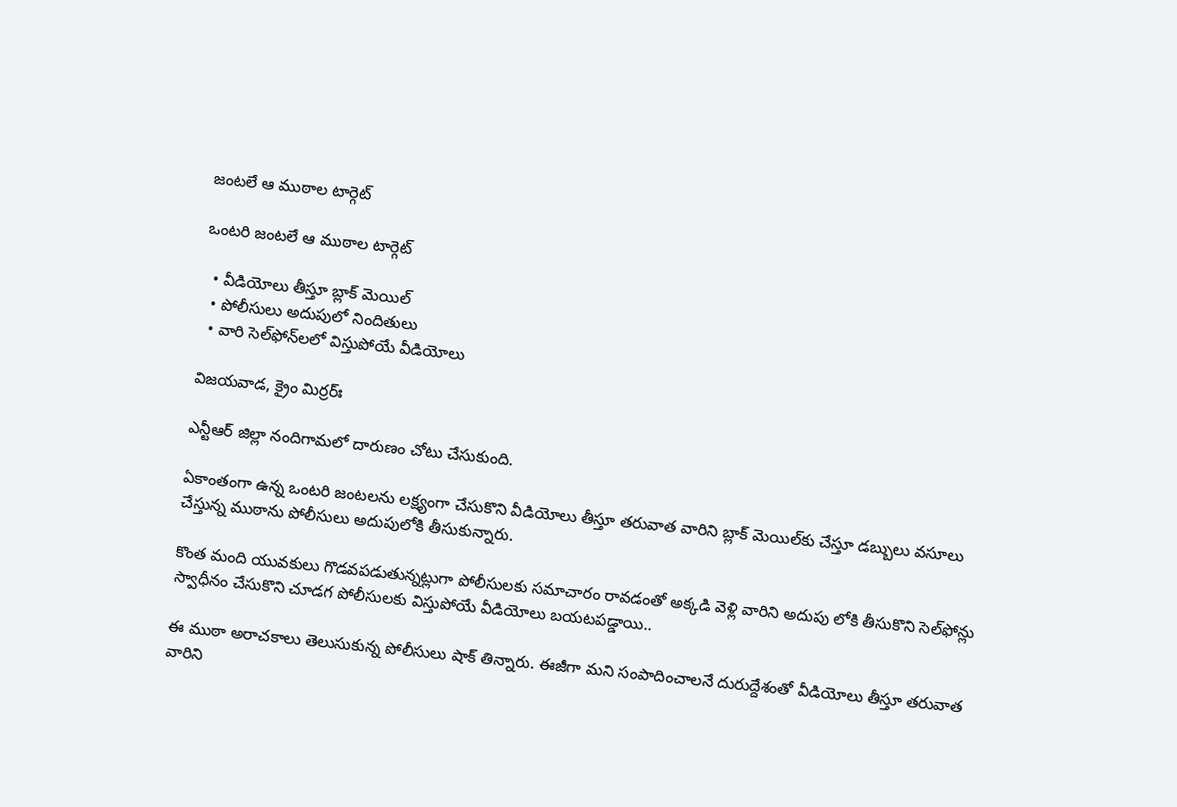జంటలే ఆ ముఠాల టార్గెట్‌

ఒంటరి జంటలే ఆ ముఠాల టార్గెట్‌

  • వీడియోలు తీస్తూ బ్లాక్ మెయిల్‌
  • పోలీసులు అదుపులో నిందితులు
  • వారి సెల్‌ఫోన్‌ల‌లో విస్తుపోయే వీడియోలు

విజయవాడ, క్రైం మిర్ర‌ర్ః

ఎన్టీఆర్ జిల్లా నందిగామ‌లో దారుణం చోటు చేసుకుంది.

ఏకాంతంగా ఉన్న ఒంట‌రి జంట‌ల‌ను ల‌క్ష్యంగా చేసుకొని వీడియోలు తీస్తూ త‌రువాత వారిని బ్లాక్ మెయిల్‌కు చేస్తూ డ‌బ్బులు వ‌సూలు చేస్తున్న‌ ముఠాను పోలీసులు అదుపులోకి తీసుకున్నారు.

కొంత మంది యువ‌కులు గొడ‌వ‌పడుతున్న‌ట్లుగా పోలీసుల‌కు స‌మాచారం రావ‌డంతో అక్క‌డి వెళ్లి వారిని అదుపు లోకి తీసుకొని సెల్‌ఫోన్లు స్వాధీనం చేసుకొని చూడ‌గ పోలీసుల‌కు విస్తుపోయే వీడియోలు బ‌య‌ట‌ప‌డ్డాయి..

ఈ ముఠా అరాచ‌కాలు తెలుసుకున్న పోలీసులు షాక్ తిన్నారు. ఈజీగా మ‌ని సంపాదించాల‌నే దురుద్దేశంతో వీడియోలు తీస్తూ త‌రువాత వారిని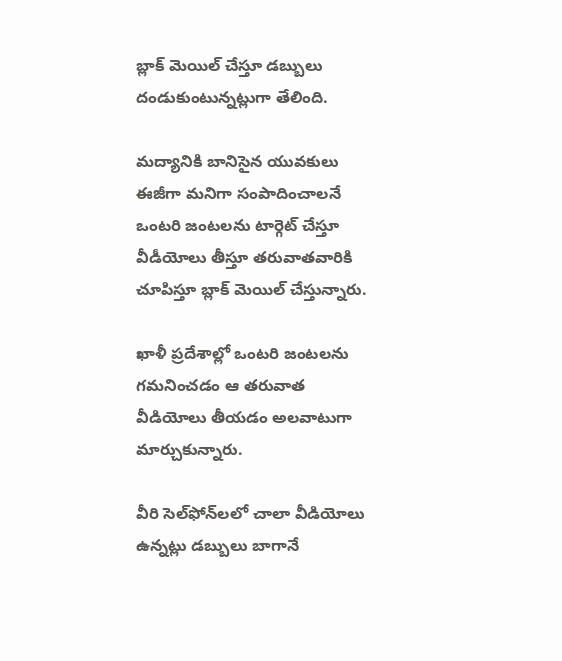బ్లాక్ మెయిల్ చేస్తూ డ‌బ్బులు దండుకుంటున్న‌ట్లుగా తేలింది.

మ‌ద్యానికి బానిసైన యువ‌కులు ఈజీగా మ‌నిగా సంపాదించాల‌నే ఒంట‌రి జంట‌ల‌ను టార్గెట్ చేస్తూ వీడీయోలు తీస్తూ త‌రువాతవారికి చూపిస్తూ బ్లాక్ మెయిల్ చేస్తున్నారు.

ఖాళీ ప్ర‌దేశాల్లో ఒంట‌రి జంట‌ల‌ను గ‌మ‌నించ‌డం ఆ త‌రువాత వీడియోలు తీయ‌డం అల‌వాటుగా మార్చుకున్నారు.

వీరి సెల్‌ఫోన్‌ల‌లో చాలా వీడియోలు ఉన్న‌ట్లు డ‌బ్బులు బాగానే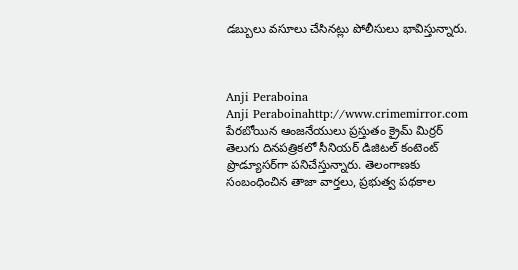డ‌బ్బులు వ‌సూలు చేసిన‌ట్లు పోలీసులు భావిస్తున్నారు.



Anji Peraboina
Anji Peraboinahttp://www.crimemirror.com
పేరబోయిన ఆంజనేయులు ప్రస్తుతం క్రైమ్ మిర్రర్ తెలుగు దినపత్రికలో సీనియర్ డిజిటల్ కంటెంట్ ప్రొడ్యూసర్‌గా పనిచేస్తున్నారు. తెలంగాణకు సంబంధించిన తాజా వార్తలు, ప్రభుత్వ పథకాల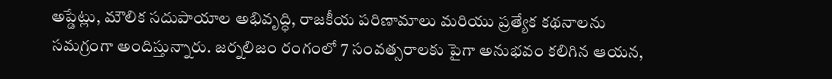అప్డేట్లు, మౌలిక సదుపాయాల అభివృద్ధి, రాజకీయ పరిణామాలు మరియు ప్రత్యేక కథనాలను సమగ్రంగా అందిస్తున్నారు. జర్నలిజం రంగంలో 7 సంవత్సరాలకు పైగా అనుభవం కలిగిన ఆయన,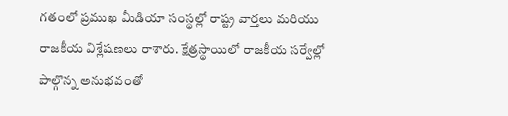గతంలో ప్రముఖ మీడియా సంస్థల్లో రాష్ట్ర వార్తలు మరియు రాజకీయ విశ్లేషణలు రాశారు. క్షేత్రస్థాయిలో రాజకీయ సర్వేల్లో పాల్గొన్న అనుభవంతో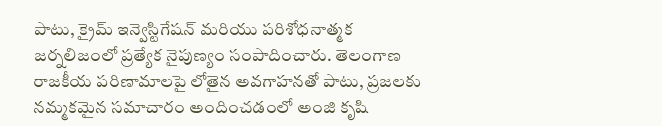పాటు, క్రైమ్ ఇన్వెస్టిగేషన్ మరియు పరిశోధనాత్మక జర్నలిజంలో ప్రత్యేక నైపుణ్యం సంపాదించారు. తెలంగాణ రాజకీయ పరిణామాలపై లోతైన అవగాహనతో పాటు, ప్రజలకు నమ్మకమైన సమాచారం అందించడంలో అంజి కృషి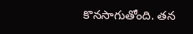కొనసాగుతోంది. తన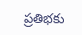ప్రతిభకు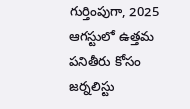గుర్తింపుగా, 2025 ఆగస్టులో ఉత్తమ పనితీరు కోసం జర్నలిస్టు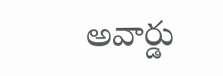అవార్డు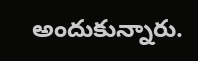అందుకున్నారు.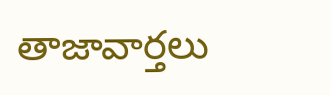తాజావార్తలు